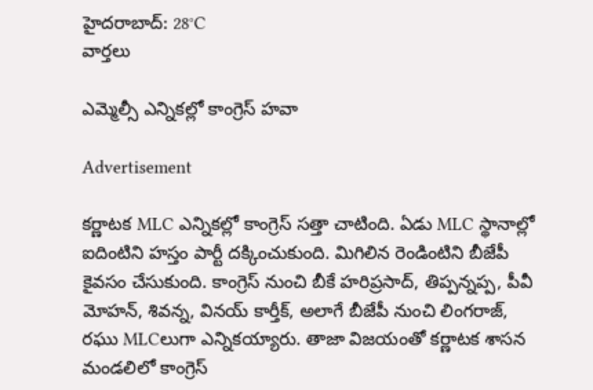హైదరాబాద్: 28°C
వార్తలు

ఎమ్మెల్సీ ఎన్నికల్లో కాంగ్రెస్ హవా

Advertisement

కర్ణాటక MLC ఎన్నికల్లో కాంగ్రెస్ సత్తా చాటింది. ఏడు MLC స్థానాల్లో ఐదింటిని హస్తం పార్టీ దక్కించుకుంది. మిగిలిన రెండింటిని బీజేపీ కైవసం చేసుకుంది. కాంగ్రెస్ నుంచి బీకే హరిప్రసాద్, తిప్పన్నప్ప, పీవీ మోహన్, శివన్న, వినయ్ కార్తీక్, అలాగే బీజేపీ నుంచి లింగరాజ్, రఘు MLCలుగా ఎన్నికయ్యారు. తాజా విజయంతో కర్ణాటక శాసన మండలిలో కాంగ్రెస్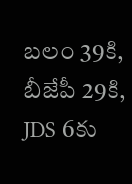బలం 39కి, బీజేపీ 29కి, JDS 6కు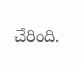చేరింది.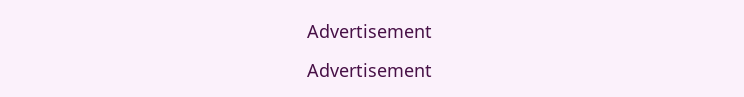Advertisement

Advertisement